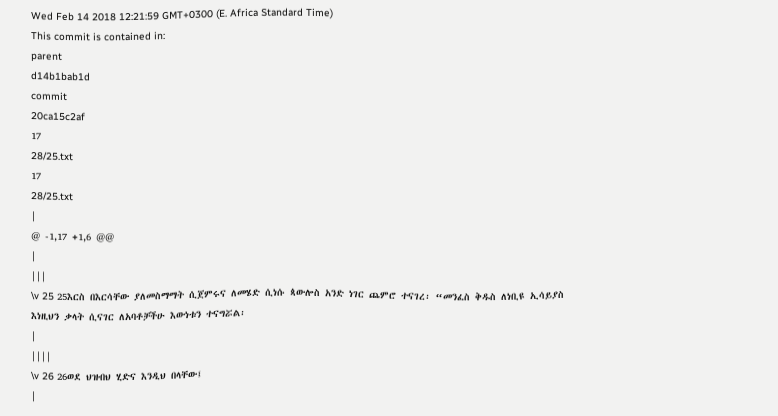Wed Feb 14 2018 12:21:59 GMT+0300 (E. Africa Standard Time)
This commit is contained in:
parent
d14b1bab1d
commit
20ca15c2af
17
28/25.txt
17
28/25.txt
|
@ -1,17 +1,6 @@
|
|||
\v 25 25እርስ በእርሳቸው ያለመስማማት ሲጀምሩና ለመሄድ ሲነሱ ጳውሎስ አንድ ነገር ጨምሮ ተናገረ፡ “መንፈስ ቅዱስ ለነቢዩ ኢሳይያስ እነዚህን ቃላት ሲናገር ለአባቶቻችሁ እውነቱን ተናግሯል፡
|
||||
\v 26 26ወደ ህዝብህ ሂድና እንዲህ በላቸው፤
|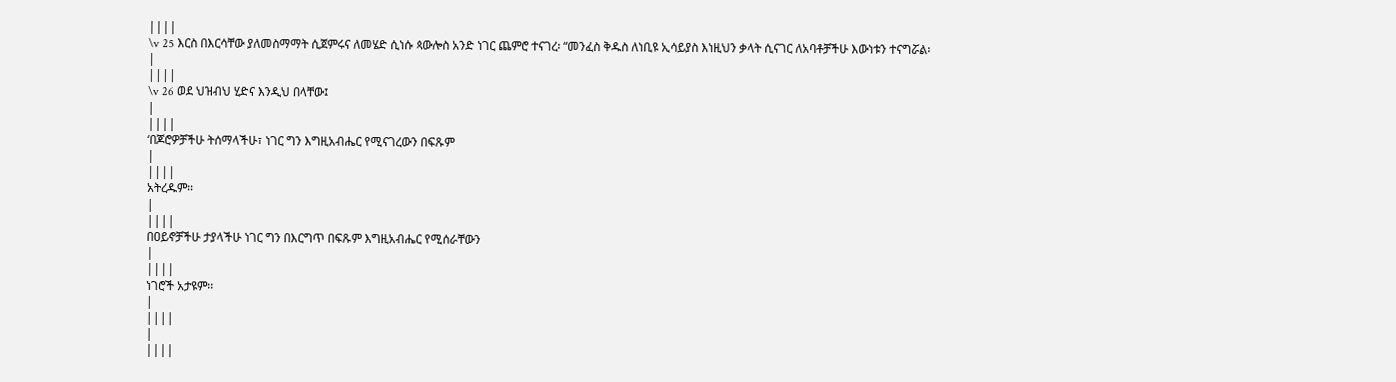||||
\v 25 እርስ በእርሳቸው ያለመስማማት ሲጀምሩና ለመሄድ ሲነሱ ጳውሎስ አንድ ነገር ጨምሮ ተናገረ፡ “መንፈስ ቅዱስ ለነቢዩ ኢሳይያስ እነዚህን ቃላት ሲናገር ለአባቶቻችሁ እውነቱን ተናግሯል፡
|
||||
\v 26 ወደ ህዝብህ ሂድና እንዲህ በላቸው፤
|
||||
‘በጆሮዎቻችሁ ትሰማላችሁ፣ ነገር ግን እግዚአብሔር የሚናገረውን በፍጹም
|
||||
አትረዱም፡፡
|
||||
በዐይኖቻችሁ ታያላችሁ ነገር ግን በእርግጥ በፍጹም እግዚአብሔር የሚሰራቸውን
|
||||
ነገሮች አታዩም፡፡
|
||||
|
||||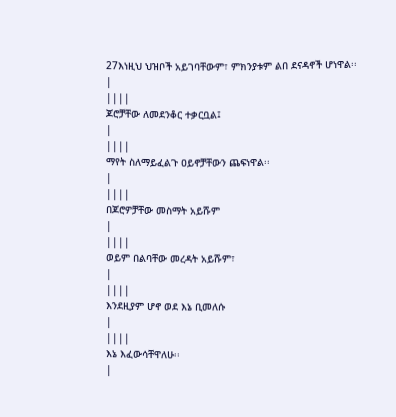27እነዚህ ህዝቦች አይገባቸውም፣ ምክንያቱም ልበ ደናዳኖች ሆነዋል፡፡
|
||||
ጆሮቻቸው ለመደንቆር ተቃርቧል፤
|
||||
ማየት ስለማይፈልጉ ዐይኖቻቸውን ጨፍነዋል፡፡
|
||||
በጆሮዎቻቸው መስማት አይሹም
|
||||
ወይም በልባቸው መረዳት አይሹም፣
|
||||
እንደዚያም ሆኖ ወደ እኔ ቢመለሱ
|
||||
እኔ እፈውሳቸዋለሁ፡፡
|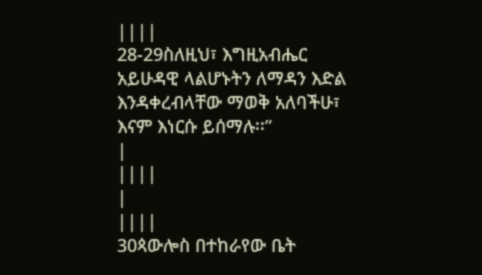||||
28-29ስለዚህ፣ እግዚአብሔር አይሁዳዊ ላልሆኑትን ለማዳን እድል እንዳቀረብላቸው ማወቅ አለባችሁ፣ እናም እነርሱ ይሰማሉ፡፡”
|
||||
|
||||
30ጳውሎስ በተከራየው ቤት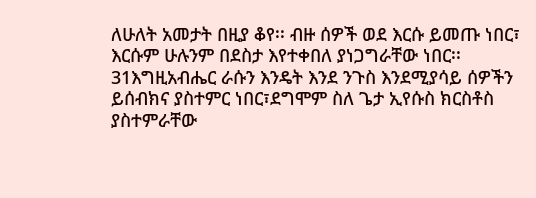ለሁለት አመታት በዚያ ቆየ፡፡ ብዙ ሰዎች ወደ እርሱ ይመጡ ነበር፣ እርሱም ሁሉንም በደስታ እየተቀበለ ያነጋግራቸው ነበር፡፡ 31እግዚአብሔር ራሱን እንዴት እንደ ንጉስ እንደሚያሳይ ሰዎችን ይሰብክና ያስተምር ነበር፣ደግሞም ስለ ጌታ ኢየሱስ ክርስቶስ ያስተምራቸው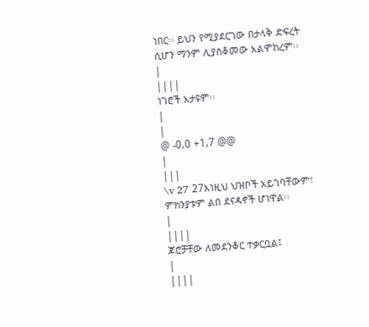ነበር፡፡ ይህን የሚያደርገው በታላቅ ድፍረት ሲሆን ማንም ሊያስቆመው አልሞከረም፡፡
|
||||
ነገሮች አታዩም፡፡
|
|
@ -0,0 +1,7 @@
|
|||
\v 27 27እነዚህ ህዝቦች አይገባቸውም፣ ምክንያቱም ልበ ደናዳኖች ሆነዋል፡፡
|
||||
ጆሮቻቸው ለመደንቆር ተቃርቧል፤
|
||||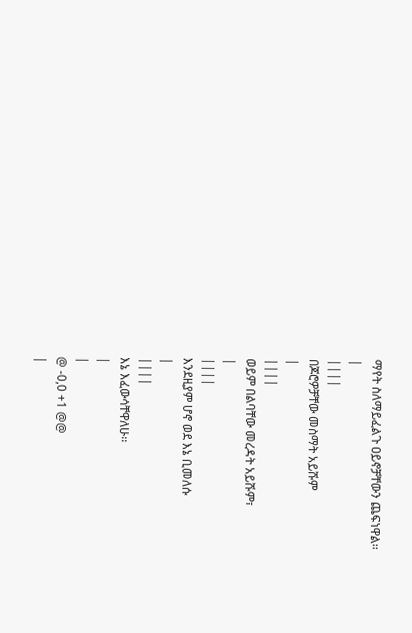ማየት ስለማይፈልጉ ዐይኖቻቸውን ጨፍነዋል፡፡
|
||||
በጆሮዎቻቸው መስማት አይሹም
|
||||
ወይም በልባቸው መረዳት አይሹም፣
|
||||
እንደዚያም ሆኖ ወደ እኔ ቢመለሱ
|
||||
እኔ እፈውሳቸዋለሁ፡፡
|
|
@ -0,0 +1 @@
|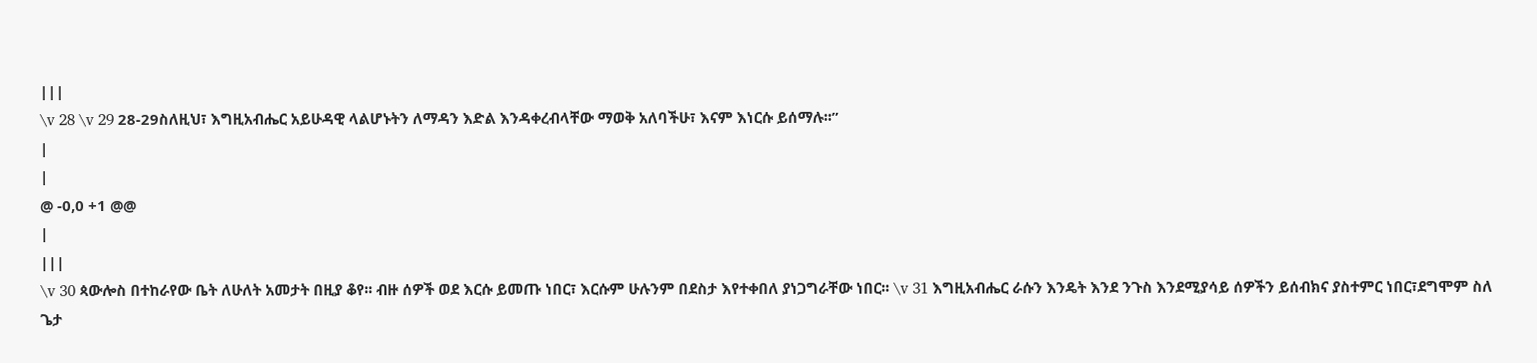|||
\v 28 \v 29 28-29ስለዚህ፣ እግዚአብሔር አይሁዳዊ ላልሆኑትን ለማዳን እድል እንዳቀረብላቸው ማወቅ አለባችሁ፣ እናም እነርሱ ይሰማሉ፡፡”
|
|
@ -0,0 +1 @@
|
|||
\v 30 ጳውሎስ በተከራየው ቤት ለሁለት አመታት በዚያ ቆየ፡፡ ብዙ ሰዎች ወደ እርሱ ይመጡ ነበር፣ እርሱም ሁሉንም በደስታ እየተቀበለ ያነጋግራቸው ነበር፡፡ \v 31 እግዚአብሔር ራሱን እንዴት እንደ ንጉስ እንደሚያሳይ ሰዎችን ይሰብክና ያስተምር ነበር፣ደግሞም ስለ ጌታ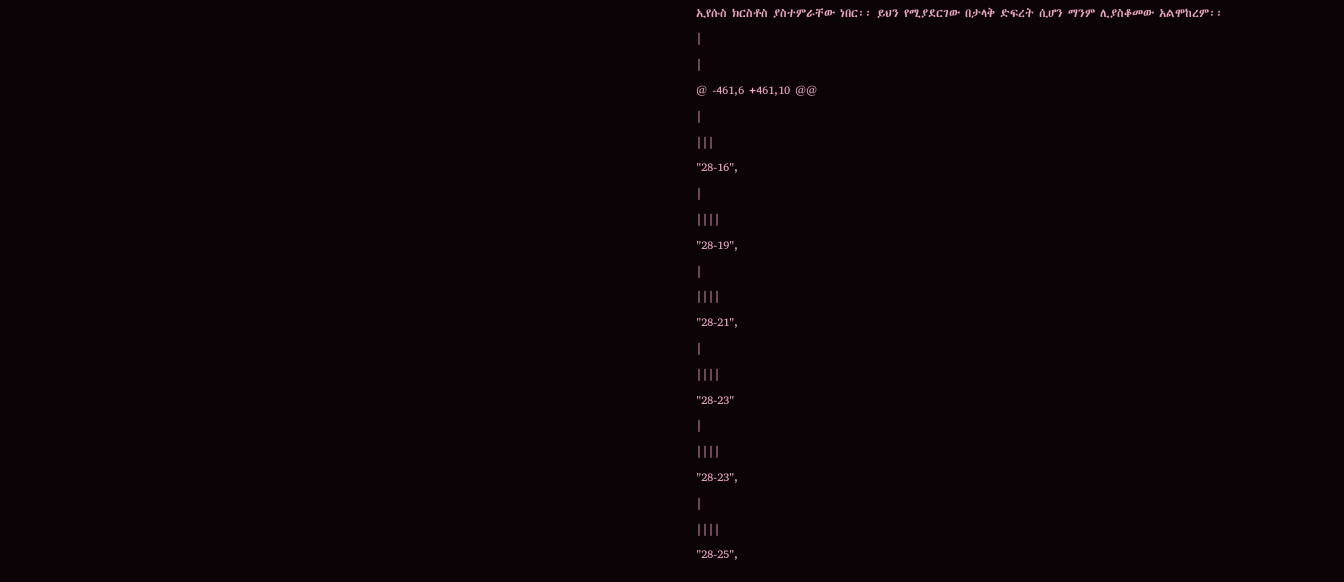ኢየሱስ ክርስቶስ ያስተምራቸው ነበር፡፡ ይህን የሚያደርገው በታላቅ ድፍረት ሲሆን ማንም ሊያስቆመው አልሞከረም፡፡
|
|
@ -461,6 +461,10 @@
|
|||
"28-16",
|
||||
"28-19",
|
||||
"28-21",
|
||||
"28-23"
|
||||
"28-23",
|
||||
"28-25",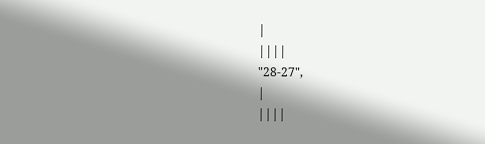|
||||
"28-27",
|
||||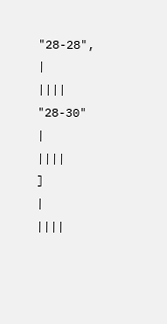"28-28",
|
||||
"28-30"
|
||||
]
|
||||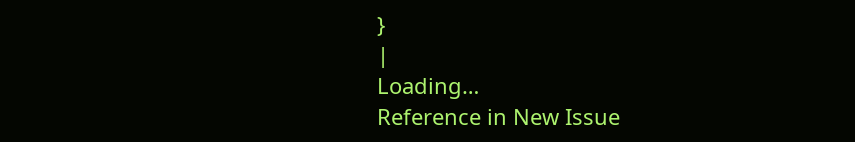}
|
Loading…
Reference in New Issue